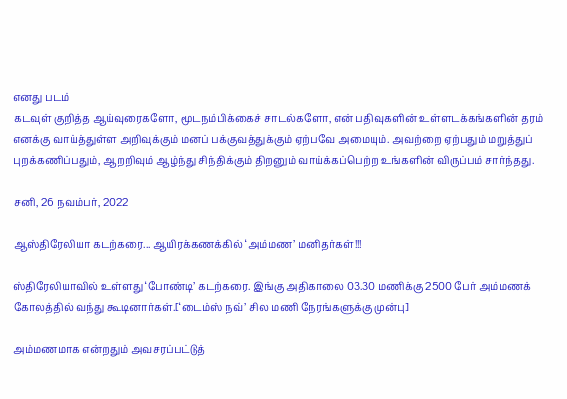எனது படம்
கடவுள் குறித்த ஆய்வுரைகளோ, மூடநம்பிக்கைச் சாடல்களோ, என் பதிவுகளின் உள்ளடக்கங்களின் தரம் எனக்கு வாய்த்துள்ள அறிவுக்கும் மனப் பக்குவத்துக்கும் ஏற்பவே அமையும். அவற்றை ஏற்பதும் மறுத்துப் புறக்கணிப்பதும், ஆறறிவும் ஆழ்ந்து சிந்திக்கும் திறனும் வாய்க்கப்பெற்ற உங்களின் விருப்பம் சார்ந்தது.

சனி, 26 நவம்பர், 2022

ஆஸ்திரேலியா கடற்கரை... ஆயிரக்கணக்கில் ‘அம்மண’ மனிதர்கள்!!!

ஸ்திரேலியாவில் உள்ளது ‘போண்டி’ கடற்கரை. இங்கு அதிகாலை 03.30 மணிக்கு 2500 பேர் அம்மணக் கோலத்தில் வந்து கூடினார்கள்.[‘டைம்ஸ் நவ்’ சில மணி நேரங்களுக்கு முன்பு]

அம்மணமாக என்றதும் அவசரப்பட்டுத்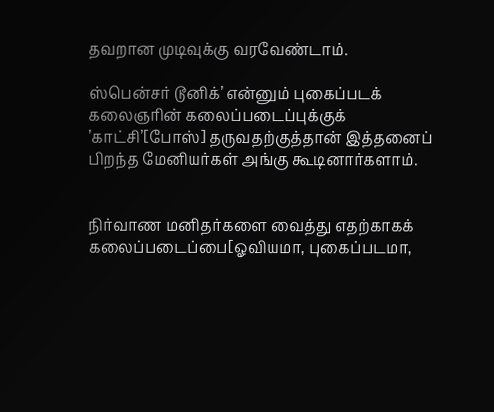தவறான முடிவுக்கு வரவேண்டாம்.

ஸ்பென்சர் டூனிக்’ என்னும் புகைப்படக் கலைஞரின் கலைப்படைப்புக்குக் ’காட்சி’[போஸ்] தருவதற்குத்தான் இத்தனைப் பிறந்த மேனியர்கள் அங்கு கூடினார்களாம்.


நிர்வாண மனிதர்களை வைத்து எதற்காகக் கலைப்படைப்பை[ஓவியமா, புகைப்படமா,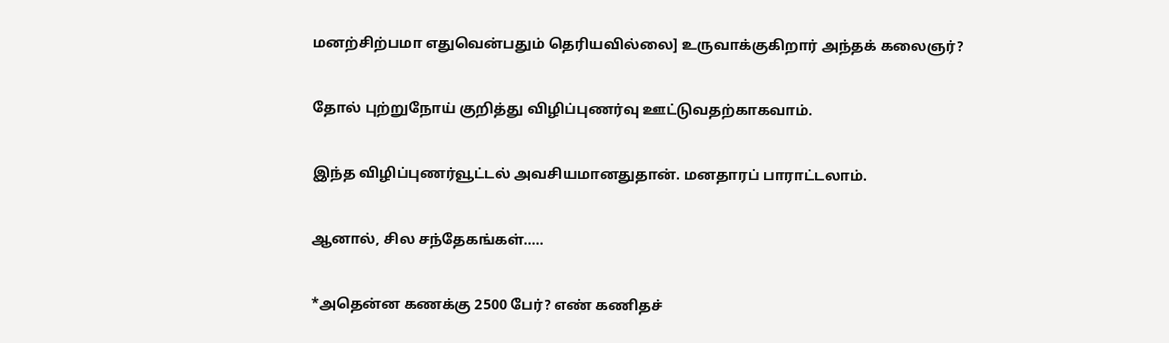மனற்சிற்பமா எதுவென்பதும் தெரியவில்லை] உருவாக்குகிறார் அந்தக் கலைஞர்?


தோல் புற்றுநோய் குறித்து விழிப்புணர்வு ஊட்டுவதற்காகவாம்.


இந்த விழிப்புணர்வூட்டல் அவசியமானதுதான். மனதாரப் பாராட்டலாம்.


ஆனால், சில சந்தேகங்கள்.....


*அதென்ன கணக்கு 2500 பேர்? எண் கணிதச்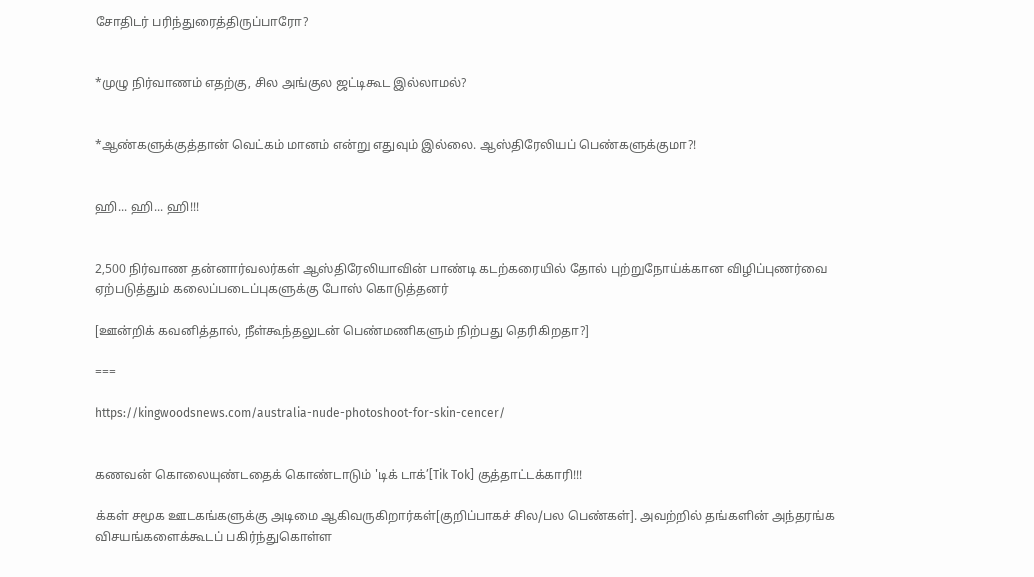சோதிடர் பரிந்துரைத்திருப்பாரோ?


*முழு நிர்வாணம் எதற்கு, சில அங்குல ஜட்டிகூட இல்லாமல்?


*ஆண்களுக்குத்தான் வெட்கம் மானம் என்று எதுவும் இல்லை. ஆஸ்திரேலியப் பெண்களுக்குமா?!


ஹி... ஹி... ஹி!!!


2,500 நிர்வாண தன்னார்வலர்கள் ஆஸ்திரேலியாவின் பாண்டி கடற்கரையில் தோல் புற்றுநோய்க்கான விழிப்புணர்வை ஏற்படுத்தும் கலைப்படைப்புகளுக்கு போஸ் கொடுத்தனர்

[ஊன்றிக் கவனித்தால், நீள்கூந்தலுடன் பெண்மணிகளும் நிற்பது தெரிகிறதா?]

===

https://kingwoodsnews.com/australia-nude-photoshoot-for-skin-cencer/


கணவன் கொலையுண்டதைக் கொண்டாடும் 'டிக் டாக்’[Tik Tok] குத்தாட்டக்காரி!!!

க்கள் சமூக ஊடகங்களுக்கு அடிமை ஆகிவருகிறார்கள்[குறிப்பாகச் சில/பல பெண்கள்]. அவற்றில் தங்களின் அந்தரங்க விசயங்களைக்கூடப் பகிர்ந்துகொள்ள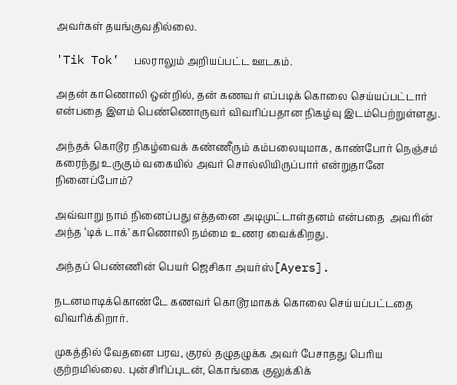அவர்கள் தயங்குவதில்லை.

'Tik Tok’  பலராலும் அறியப்பட்ட ஊடகம்.

அதன் காணொலி ஒன்றில், தன் கணவர் எப்படிக் கொலை செய்யப்பட்டார் என்பதை இளம் பெண்ணொருவர் விவரிப்பதான நிகழ்வு இடம்பெற்றுள்ளது.

அந்தக் கொடூர நிகழ்வைக் கண்ணீரும் கம்பலையுமாக, காண்போர் நெஞ்சம் கரைந்து உருகும் வகையில் அவர் சொல்லியிருப்பார் என்றுதானே நினைப்போம்?

அவ்வாறு நாம் நினைப்பது எத்தனை அடிமுட்டாள்தனம் என்பதை  அவரின் அந்த ‘டிக் டாக்’ காணொலி நம்மை உணர வைக்கிறது.

அந்தப் பெண்ணின் பெயர் ஜெசிகா அயர்ஸ்[Ayers].

நடனமாடிக்கொண்டே கணவர் கொடூரமாகக் கொலை செய்யப்பட்டதை விவரிக்கிறார்.

முகத்தில் வேதனை பரவ, குரல் தழுதழுக்க அவர் பேசாதது பெரிய குற்றமில்லை. புன்சிரிப்புடன், கொங்கை குலுக்கிக்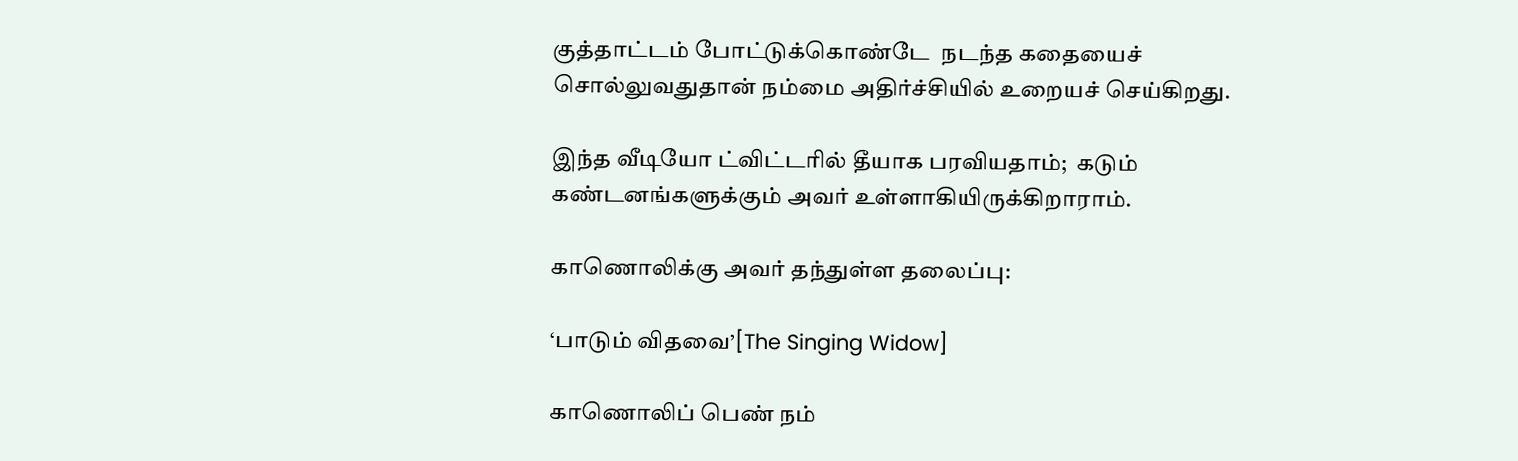குத்தாட்டம் போட்டுக்கொண்டே  நடந்த கதையைச் சொல்லுவதுதான் நம்மை அதிர்ச்சியில் உறையச் செய்கிறது.

இந்த வீடியோ ட்விட்டரில் தீயாக பரவியதாம்;  கடும் கண்டனங்களுக்கும் அவர் உள்ளாகியிருக்கிறாராம்.

காணொலிக்கு அவர் தந்துள்ள தலைப்பு:

‘பாடும் விதவை’[The Singing Widow]

காணொலிப் பெண் நம்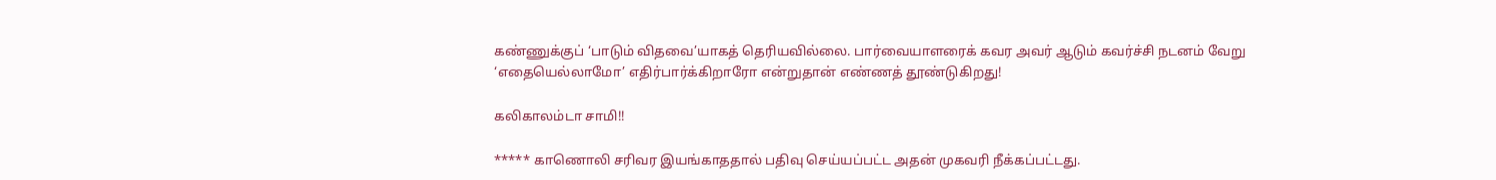கண்ணுக்குப் ‘பாடும் விதவை’யாகத் தெரியவில்லை. பார்வையாளரைக் கவர அவர் ஆடும் கவர்ச்சி நடனம் வேறு ‘எதையெல்லாமோ’ எதிர்பார்க்கிறாரோ என்றுதான் எண்ணத் தூண்டுகிறது!

கலிகாலம்டா சாமி!!

***** காணொலி சரிவர இயங்காததால் பதிவு செய்யப்பட்ட அதன் முகவரி நீக்கப்பட்டது.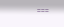===